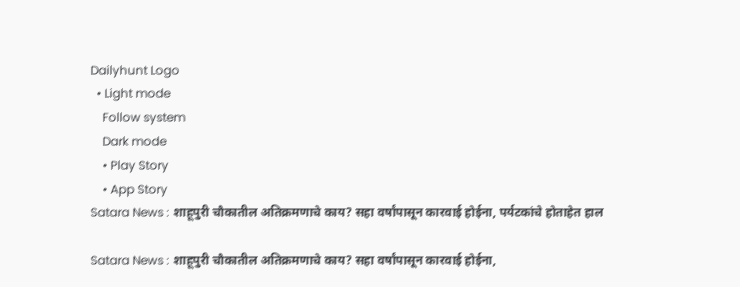Dailyhunt Logo
  • Light mode
    Follow system
    Dark mode
    • Play Story
    • App Story
Satara News : शाहूपुरी चौकातील अतिक्रमणाचे काय? सहा वर्षांपासून कारवाई होईना, पर्यटकांचे होताहेत हाल

Satara News : शाहूपुरी चौकातील अतिक्रमणाचे काय? सहा वर्षांपासून कारवाई होईना,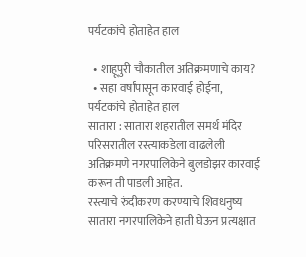पर्यटकांचे होताहेत हाल

  • शाहूपुरी चौकातील अतिक्रमणाचे काय?
  • सहा वर्षांपासून कारवाई होईना, पर्यटकांचे होताहेत हाल
सातारा : सातारा शहरातील समर्थ मंदिर परिसरातील रस्त्याकडेला वाढलेली अतिक्रमणे नगरपालिकेने बुलडोझर कारवाई करून ती पाडली आहेत.
रस्त्याचे रुंदीकरण करण्याचे शिवधनुष्य सातारा नगरपालिकेने हाती घेऊन प्रत्यक्षात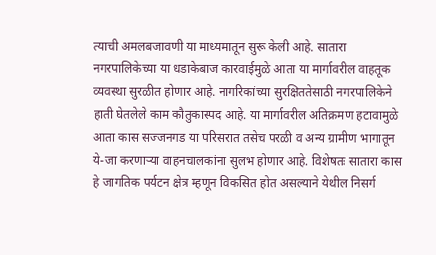त्याची अमलबजावणी या माध्यमातून सुरू केली आहे. सातारा नगरपालिकेच्या या धडाकेबाज कारवाईमुळे आता या मार्गावरील वाहतूक व्यवस्था सुरळीत होणार आहे. नागरिकांच्या सुरक्षिततेसाठी नगरपालिकेने हाती घेतलेले काम कौतुकास्पद आहे. या मार्गावरील अतिक्रमण हटावामुळे आता कास सज्जनगड या परिसरात तसेच परळी व अन्य ग्रामीण भागातून ये-जा करणाऱ्या वाहनचालकांना सुलभ होणार आहे. विशेषतः सातारा कास हे जागतिक पर्यटन क्षेत्र म्हणून विकसित होत असल्याने येथील निसर्ग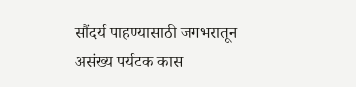सौंदर्य पाहण्यासाठी जगभरातून असंख्य पर्यटक कास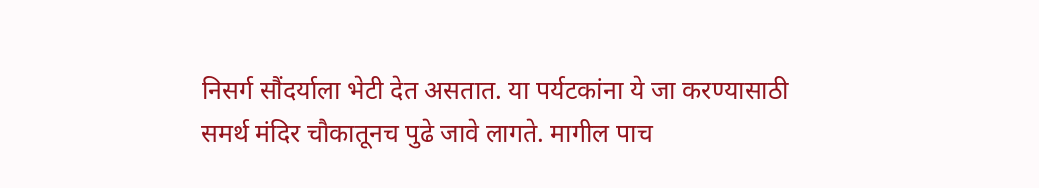निसर्ग सौंदर्याला भेटी देत असतात. या पर्यटकांना ये जा करण्यासाठी समर्थ मंदिर चौकातूनच पुढे जावे लागते. मागील पाच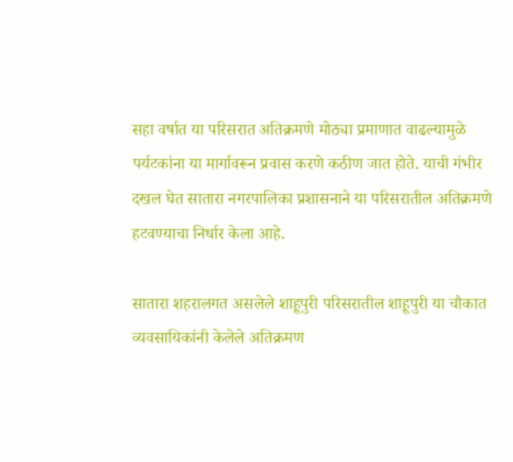सहा वर्षात या परिसरात अतिक्रमणे मोठ्या प्रमाणात वाढल्यामुळे पर्यटकांना या मार्गावरून प्रवास करणे कठीण जात होते. याची गंभीर दखल घेत सातारा नगरपालिका प्रशासनाने या परिसरातील अतिक्रमणे हटवण्याचा निर्धार केला आहे.

सातारा शहरालगत असलेले शाहूपुरी परिसरातील शाहूपुरी या चौकात व्यवसायिकांनी केलेले अतिक्रमण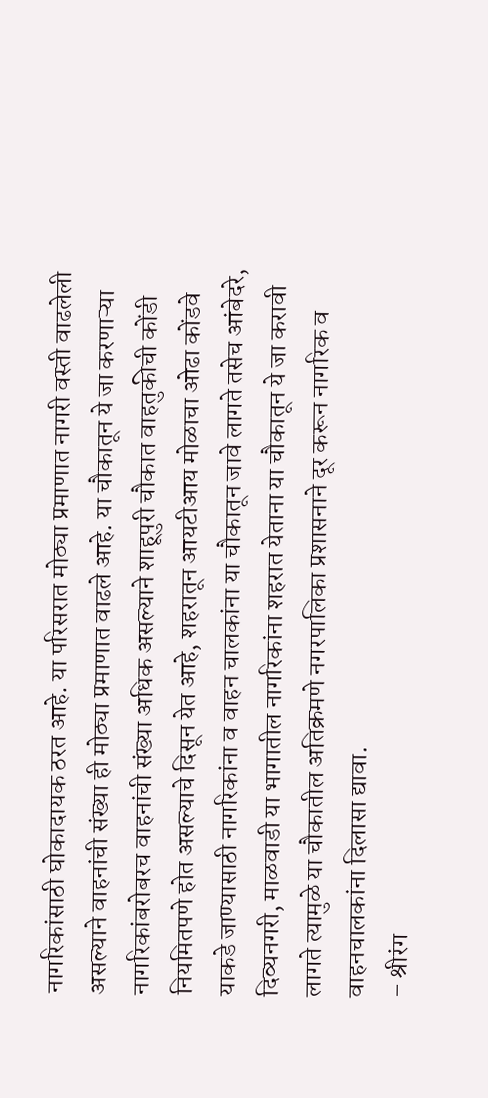नागरिकांसाठी घोकादायक ठरत आहे. या परिसरात मोठ्या प्रमाणात नागरी वस्ती वाढलेली असल्याने वाहनांची संख्या ही मोठ्या प्रमाणात वाढले आहे. या चौकातून ये जा करणाऱ्या नागरिकांबरोबरच वाहनांची संख्या अधिक असल्याने शाहूपुरी चौकात वाहतुकीची कोंडी नियमितपणे होत असल्याचे दिसून येत आहे, शहरातून आयटीआय मोळाचा ओढा कोंडवे याकडे जाण्यासाठी नागरिकांना व वाहन चालकांना या चौकातून जावे लागते तसेच आंबेदरे, दिव्यनगरी, माळवाडी या भागातील नागरिकांना शहरात येताना या चौकातून ये जा करावी लागते त्यामुळे या चौकातील अतिक्रमणे नगरपालिका प्रशासनाने दूर करून नागरिक व वाहनचालकांना दिलासा द्यावा.
– श्रीरंग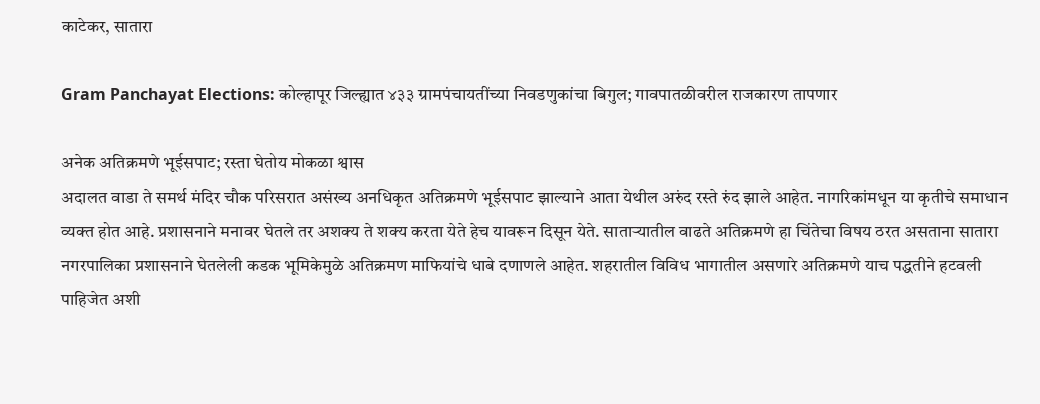काटेकर, सातारा

Gram Panchayat Elections: कोल्हापूर जिल्ह्यात ४३३ ग्रामपंचायतींच्या निवडणुकांचा बिगुल; गावपातळीवरील राजकारण तापणार

अनेक अतिक्रमणे भूईसपाट; रस्ता घेतोय मोकळा श्वास
अदालत वाडा ते समर्थ मंदिर चौक परिसरात असंख्य अनधिकृत अतिक्रमणे भूईसपाट झाल्याने आता येथील अरुंद रस्ते रुंद झाले आहेत. नागरिकांमधून या कृतीचे समाधान व्यक्त होत आहे. प्रशासनाने मनावर घेतले तर अशक्य ते शक्य करता येते हेच यावरून दिसून येते. साताऱ्यातील वाढते अतिक्रमणे हा चिंतेचा विषय ठरत असताना सातारा नगरपालिका प्रशासनाने घेतलेली कडक भूमिकेमुळे अतिक्रमण माफियांचे धाबे दणाणले आहेत. शहरातील विविध भागातील असणारे अतिक्रमणे याच पद्धतीने हटवली पाहिजेत अशी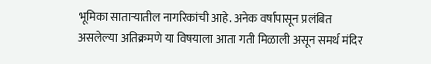भूमिका साताऱ्यातील नागरिकांची आहे. अनेक वर्षापासून प्रलंबित असलेल्या अतिक्रमणे या विषयाला आता गती मिळाली असून समर्थ मंदिर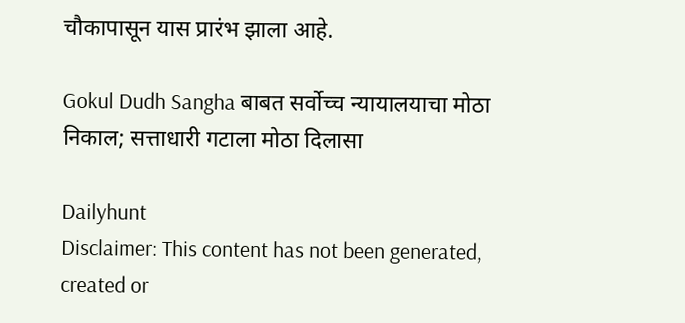चौकापासून यास प्रारंभ झाला आहे.

Gokul Dudh Sangha बाबत सर्वोच्च न्यायालयाचा मोठा निकाल; सत्ताधारी गटाला मोठा दिलासा

Dailyhunt
Disclaimer: This content has not been generated, created or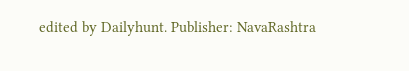edited by Dailyhunt. Publisher: NavaRashtra